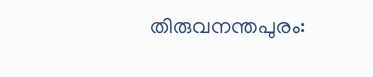തിരുവനന്തപുരം: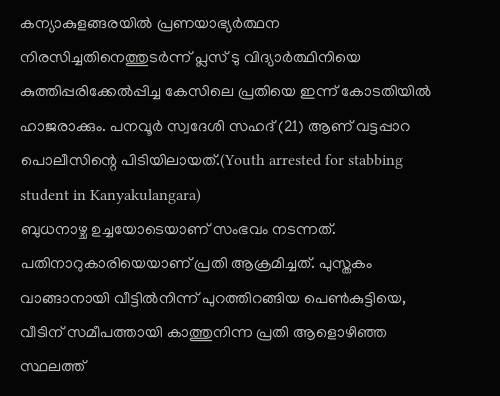കന്യാകുളങ്ങരയിൽ പ്രണയാഭ്യർത്ഥന നിരസിച്ചതിനെത്തുടർന്ന് പ്ലസ് ടു വിദ്യാർത്ഥിനിയെ കുത്തിപ്പരിക്കേൽപ്പിച്ച കേസിലെ പ്രതിയെ ഇന്ന് കോടതിയിൽ ഹാജരാക്കും. പനവൂർ സ്വദേശി സഹദ് (21) ആണ് വട്ടപ്പാറ പൊലീസിന്റെ പിടിയിലായത്.(Youth arrested for stabbing student in Kanyakulangara)
ബുധനാഴ്ച ഉച്ചയോടെയാണ് സംഭവം നടന്നത്. പതിനാറുകാരിയെയാണ് പ്രതി ആക്രമിച്ചത്. പുസ്തകം വാങ്ങാനായി വീട്ടിൽനിന്ന് പുറത്തിറങ്ങിയ പെൺകുട്ടിയെ, വീടിന് സമീപത്തായി കാത്തുനിന്ന പ്രതി ആളൊഴിഞ്ഞ സ്ഥലത്ത്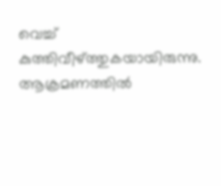വെച്ച് കുത്തിവീഴ്ത്തുകയായിരുന്നു. ആക്രമണത്തിൽ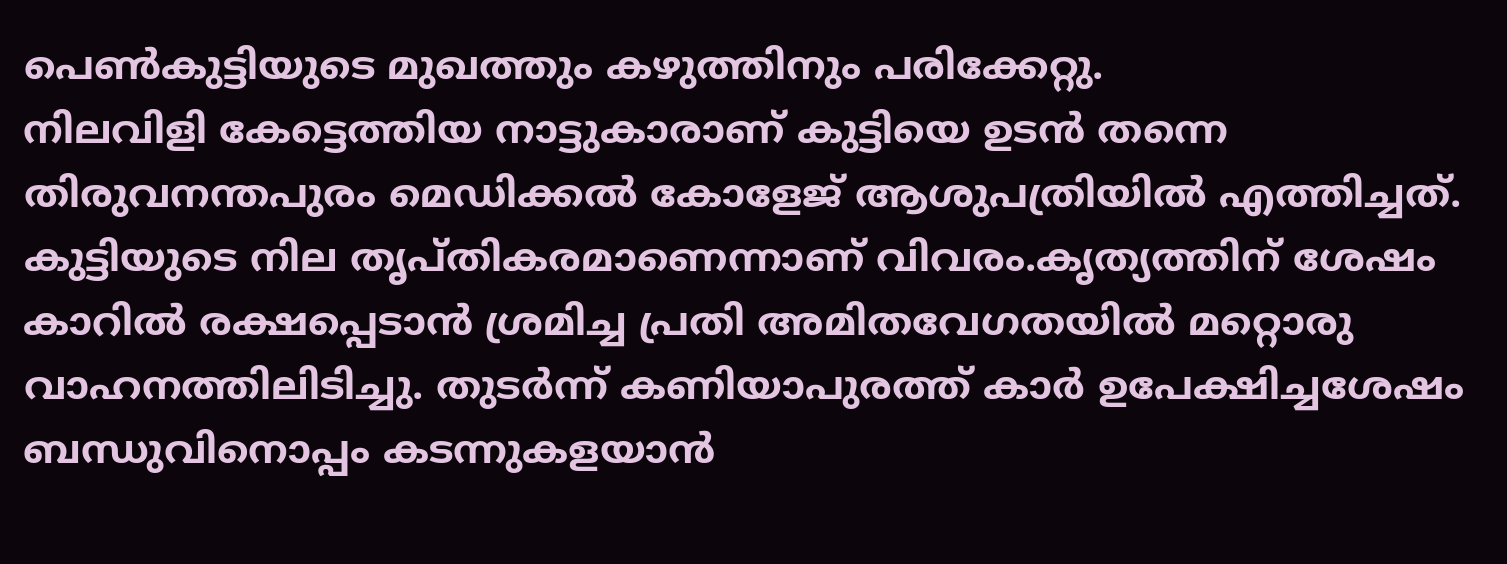പെൺകുട്ടിയുടെ മുഖത്തും കഴുത്തിനും പരിക്കേറ്റു.
നിലവിളി കേട്ടെത്തിയ നാട്ടുകാരാണ് കുട്ടിയെ ഉടൻ തന്നെ തിരുവനന്തപുരം മെഡിക്കൽ കോളേജ് ആശുപത്രിയിൽ എത്തിച്ചത്. കുട്ടിയുടെ നില തൃപ്തികരമാണെന്നാണ് വിവരം.കൃത്യത്തിന് ശേഷം കാറിൽ രക്ഷപ്പെടാൻ ശ്രമിച്ച പ്രതി അമിതവേഗതയിൽ മറ്റൊരു വാഹനത്തിലിടിച്ചു. തുടർന്ന് കണിയാപുരത്ത് കാർ ഉപേക്ഷിച്ചശേഷം ബന്ധുവിനൊപ്പം കടന്നുകളയാൻ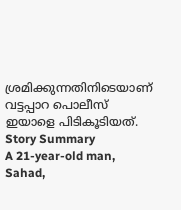ശ്രമിക്കുന്നതിനിടെയാണ് വട്ടപ്പാറ പൊലീസ് ഇയാളെ പിടികൂടിയത്.
Story Summary
A 21-year-old man, Sahad,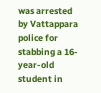was arrested by Vattappara police for stabbing a 16-year-old student in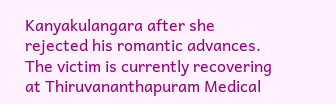Kanyakulangara after she rejected his romantic advances. The victim is currently recovering at Thiruvananthapuram Medical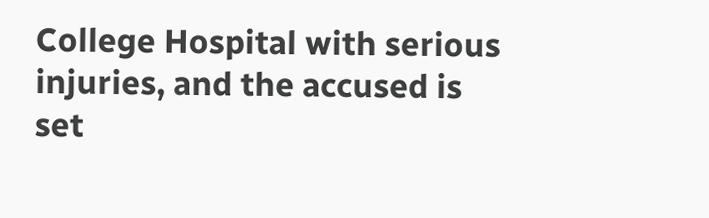College Hospital with serious injuries, and the accused is set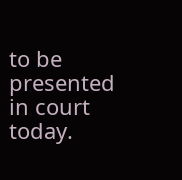to be presented in court today.